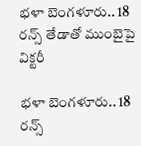భళా బెంగళూరు.. 18 రన్స్‌‌‌‌‌‌‌‌ తేడాతో ముంబైపై విక్టరీ

భళా బెంగళూరు.. 18 రన్స్‌‌‌‌‌‌‌‌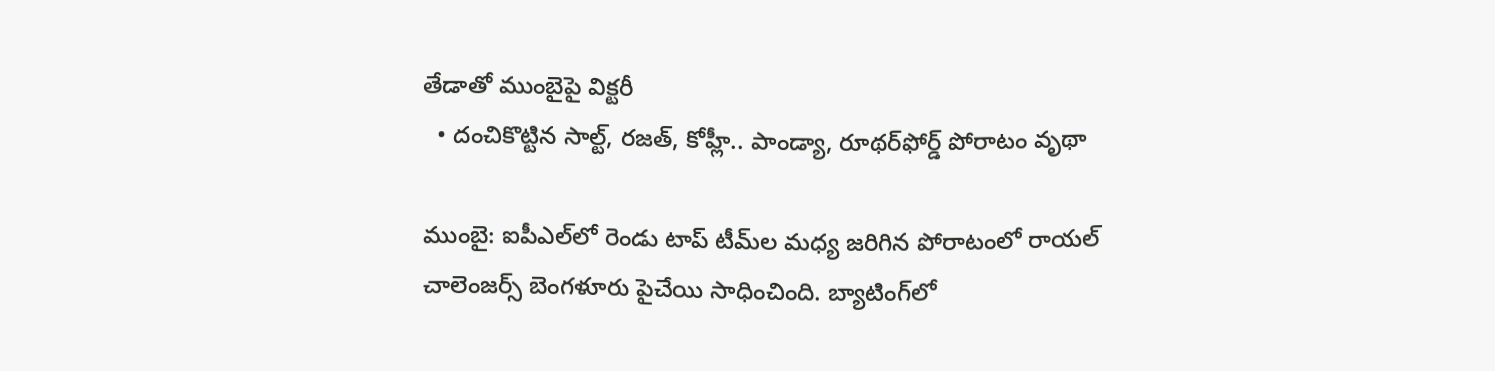తేడాతో ముంబైపై విక్టరీ
  • దంచికొట్టిన సాల్ట్‌‌‌‌‌‌‌‌, రజత్‌‌‌‌‌‌‌‌, కోహ్లీ.. పాండ్యా, రూథర్‌‌‌‌‌‌‌‌ఫోర్డ్‌‌‌‌‌‌‌‌ పోరాటం వృథా

ముంబై: ఐపీఎల్‌‌‌‌‌‌‌‌లో రెండు టాప్‌‌‌‌‌‌‌‌ టీమ్‌‌‌‌‌‌‌‌ల మధ్య జరిగిన పోరాటంలో రాయల్‌‌‌‌‌‌‌‌ చాలెంజర్స్‌‌‌‌‌‌‌‌ బెంగళూరు పైచేయి సాధించింది. బ్యాటింగ్‌‌‌‌‌‌‌‌లో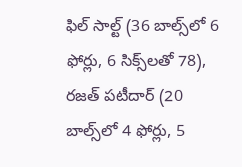ఫిల్‌‌‌‌‌‌‌‌ సాల్ట్‌‌‌‌‌‌‌‌ (36 బాల్స్‌‌‌‌‌‌‌‌లో 6 ఫోర్లు, 6 సిక్స్‌‌‌‌‌‌‌‌లతో 78), రజత్‌‌‌‌‌‌‌‌ పటీదార్‌‌‌‌‌‌‌‌ (20 బాల్స్‌‌‌‌‌‌‌‌లో 4 ఫోర్లు, 5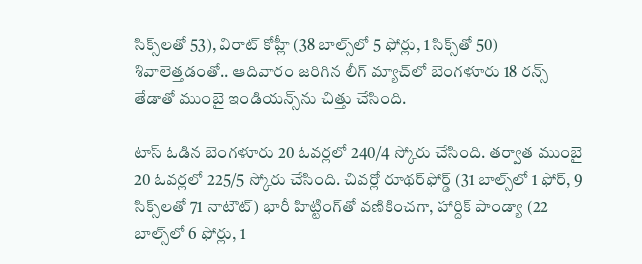సిక్స్‌‌‌‌‌‌‌‌లతో 53), విరాట్‌‌‌‌‌‌‌‌ కోహ్లీ (38 బాల్స్‌‌‌‌‌‌‌‌లో 5 ఫోర్లు, 1 సిక్స్‌‌‌‌‌‌‌‌తో 50) శివాలెత్తడంతో.. ఆదివారం జరిగిన లీగ్‌‌‌‌‌‌‌‌ మ్యాచ్‌‌‌‌‌‌‌‌లో బెంగళూరు 18 రన్స్‌‌‌‌‌‌‌‌ తేడాతో ముంబై ఇండియన్స్‌‌‌‌‌‌‌‌ను చిత్తు చేసింది.

టాస్‌‌‌‌‌‌‌‌ ఓడిన బెంగళూరు 20 ఓవర్లలో 240/4 స్కోరు చేసింది. తర్వాత ముంబై 20 ఓవర్లలో 225/5 స్కోరు చేసింది. చివర్లో రూథర్‌‌‌‌‌‌‌‌ఫోర్డ్‌‌‌‌‌‌‌‌ (31 బాల్స్‌‌‌‌‌‌‌‌లో 1 ఫోర్‌‌‌‌‌‌‌‌, 9 సిక్స్‌‌‌‌‌‌‌‌లతో 71 నాటౌట్‌‌‌‌‌‌‌‌) భారీ హిట్టింగ్‌‌‌‌‌‌‌‌తో వణికించగా, హార్దిక్‌‌‌‌‌‌‌‌ పాండ్యా (22 బాల్స్‌‌‌‌‌‌‌‌లో 6 ఫోర్లు, 1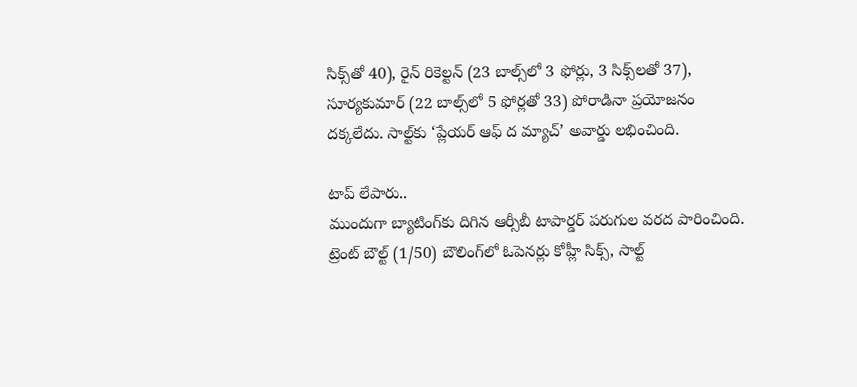సిక్స్‌‌‌‌‌‌‌‌తో 40), రైన్‌‌‌‌‌‌‌‌ రికెల్టన్‌‌‌‌‌‌‌‌ (23 బాల్స్‌‌‌‌‌‌‌‌లో 3 ఫోర్లు, 3 సిక్స్‌‌‌‌‌‌‌‌లతో 37), సూర్యకుమార్‌‌‌‌‌‌‌‌ (22 బాల్స్‌‌‌‌‌‌‌‌లో 5 ఫోర్లతో 33) పోరాడినా ప్రయోజనం దక్కలేదు. సాల్ట్‌‌కు ‘ప్లేయర్‌‌‌‌‌‌‌‌ ఆఫ్‌‌‌‌‌‌‌‌ ద మ్యాచ్‌‌‌‌‌‌‌‌’ అవార్డు లభించింది.

టాప్‌‌‌‌‌‌‌‌ లేపారు..
ముందుగా బ్యాటింగ్‌‌‌‌‌‌‌‌కు దిగిన ఆర్సీబీ టాపార్డర్‌‌‌‌‌‌‌‌ పరుగుల వరద పారించింది. ట్రెంట్‌‌‌‌‌‌‌‌ బౌల్ట్‌‌‌‌‌‌‌‌ (1/50) బౌలింగ్‌‌‌‌‌‌‌‌లో ఓపెనర్లు కోహ్లీ సిక్స్‌‌‌‌‌‌‌‌, సాల్ట్‌‌‌‌‌‌‌‌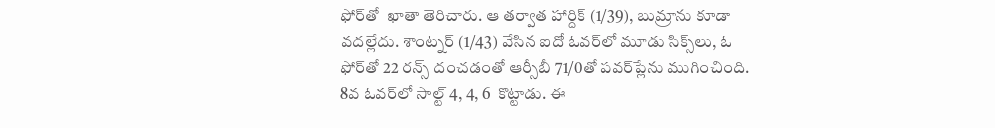ఫోర్‌‌‌‌‌‌‌‌తో  ఖాతా తెరిచారు. ఆ తర్వాత హార్దిక్‌‌‌‌‌‌‌‌ (1/39), బుమ్రాను కూడా వదల్లేదు. శాంట్నర్‌‌‌‌‌‌‌‌ (1/43) వేసిన ఐదో ఓవర్‌‌‌‌‌‌‌‌లో మూడు సిక్స్‌‌‌‌‌‌‌‌లు, ఓ ఫోర్‌‌‌‌‌‌‌‌తో 22 రన్స్‌‌‌‌‌‌‌‌ దంచడంతో ఆర్సీబీ 71/0తో పవర్‌‌‌‌‌‌‌‌ప్లేను ముగించింది. 8వ ఓవర్‌‌‌‌‌‌‌‌లో సాల్ట్‌‌‌‌‌‌‌‌ 4, 4, 6  కొట్టాడు. ఈ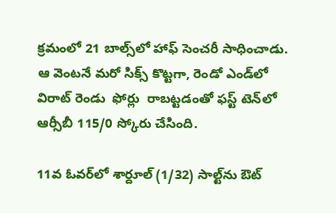క్రమంలో 21 బాల్స్‌‌‌‌‌‌‌‌లో హాఫ్‌‌‌‌‌‌‌‌ సెంచరీ సాధించాడు. ఆ వెంటనే మరో సిక్స్‌‌‌‌‌‌‌‌ కొట్టగా, రెండో ఎండ్‌‌‌‌‌‌‌‌లో విరాట్‌‌‌‌‌‌‌‌ రెండు  ఫోర్లు  రాబట్టడంతో ఫస్ట్‌‌‌‌‌‌‌‌ టెన్‌‌‌‌‌‌‌‌లో ఆర్సీబీ 115/0 స్కోరు చేసింది.

11వ ఓవర్‌‌‌‌‌‌‌‌లో శార్దూల్‌‌‌‌‌‌‌‌ (1/32) సాల్ట్‌‌‌‌‌‌‌‌ను ఔట్‌‌‌‌‌‌‌‌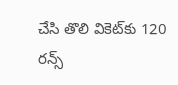చేసి తొలి వికెట్‌‌‌‌‌‌‌‌కు 120 రన్స్‌‌‌‌‌‌‌‌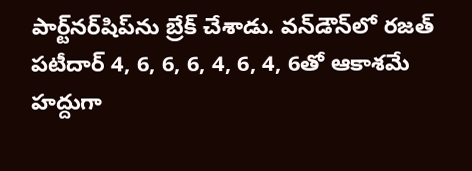పార్ట్‌‌‌‌‌‌‌‌నర్‌‌‌‌‌‌‌‌షిప్‌‌‌‌‌‌‌‌ను బ్రేక్‌‌‌‌‌‌‌‌ చేశాడు. వన్‌‌‌‌‌‌‌‌డౌన్‌‌‌‌‌‌‌‌లో రజత్‌‌‌‌‌‌‌‌ పటీదార్‌‌‌‌‌‌‌‌ 4, 6, 6, 6, 4, 6, 4, 6తో ఆకాశమే హద్దుగా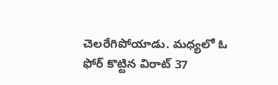చెలరేగిపోయాడు. మధ్యలో ఓ ఫోర్‌‌‌‌‌‌‌‌ కొట్టిన విరాట్‌‌‌‌‌‌‌‌ 37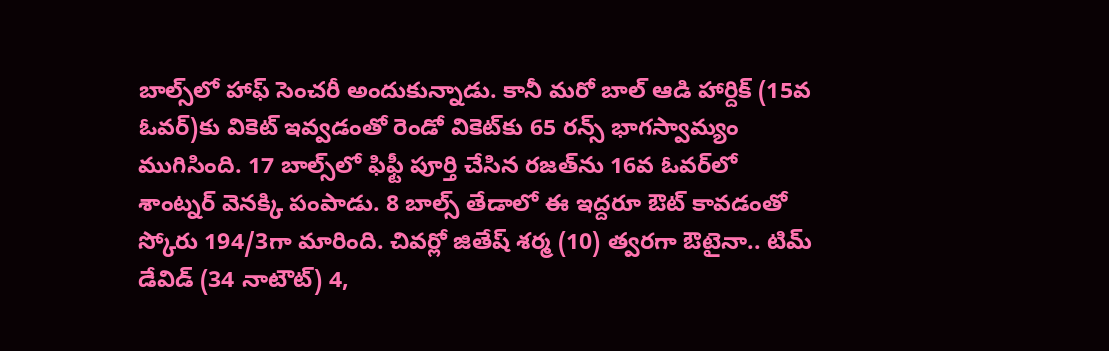బాల్స్‌‌‌‌‌‌‌‌లో హాఫ్‌‌‌‌‌‌‌‌ సెంచరీ అందుకున్నాడు. కానీ మరో బాల్‌‌‌‌‌‌‌‌ ఆడి హార్దిక్‌‌‌‌‌‌‌‌ (15వ ఓవర్‌‌‌‌‌‌‌‌)కు వికెట్‌‌‌‌‌‌‌‌ ఇవ్వడంతో రెండో వికెట్‌‌‌‌‌‌‌‌కు 65 రన్స్‌‌‌‌‌‌‌‌ భాగస్వామ్యం ముగిసింది. 17 బాల్స్‌‌‌‌‌‌‌‌లో ఫిఫ్టీ పూర్తి చేసిన రజత్‌‌‌‌‌‌‌‌ను 16వ ఓవర్‌‌‌‌‌‌‌‌లో శాంట్నర్‌‌‌‌‌‌‌‌ వెనక్కి పంపాడు. 8 బాల్స్‌‌‌‌‌‌‌‌ తేడాలో ఈ ఇద్దరూ ఔట్‌‌‌‌‌‌‌‌ కావడంతో స్కోరు 194/3గా మారింది. చివర్లో జితేష్‌‌‌‌‌‌‌‌ శర్మ (10) త్వరగా ఔటైనా.. టిమ్‌‌‌‌‌‌‌‌ డేవిడ్‌‌‌‌‌‌‌‌ (34 నాటౌట్‌‌‌‌‌‌‌‌) 4,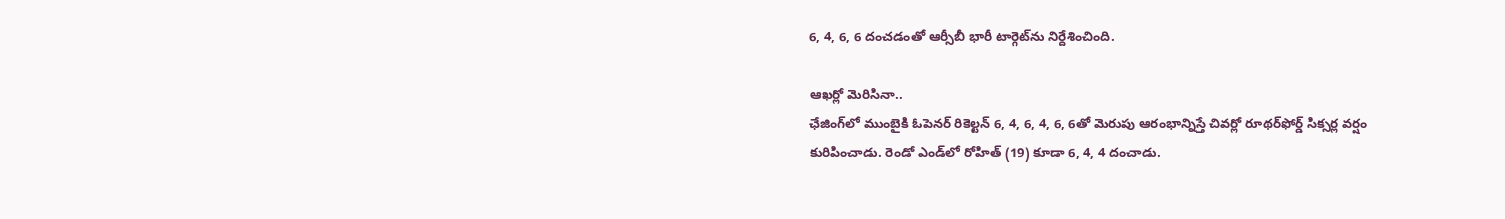6, 4, 6, 6 దంచడంతో ఆర్సీబీ భారీ టార్గెట్‌‌‌‌‌‌‌‌ను నిర్దేశించింది.

ఆఖర్లో మెరిసినా..
ఛేజింగ్‌‌‌‌‌‌‌‌లో ముంబైకి ఓపెనర్‌‌‌‌‌‌‌‌ రికెల్టన్‌‌‌‌‌‌‌‌ 6, 4, 6, 4, 6, 6తో మెరుపు ఆరంభాన్నిస్తే చివర్లో రూథర్‌‌‌‌‌‌‌‌ఫోర్డ్‌‌‌‌‌‌‌‌ సిక్సర్ల వర్షం కురిపించాడు. రెండో ఎండ్‌‌‌‌‌‌‌‌లో రోహిత్‌‌‌‌‌‌‌‌ (19) కూడా 6, 4, 4 దంచాడు.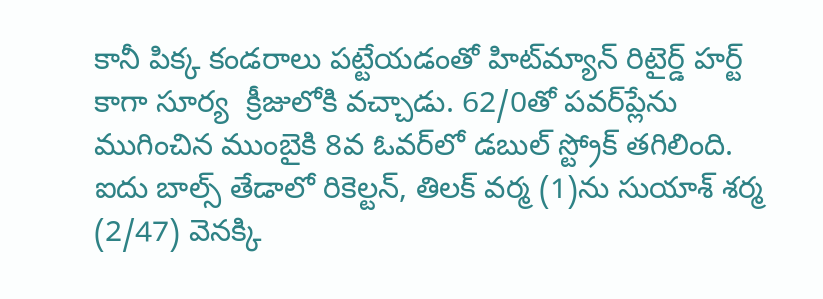కానీ పిక్క కండరాలు పట్టేయడంతో హిట్‌‌‌‌‌‌‌‌మ్యాన్‌‌‌‌‌‌‌‌ రిటైర్డ్‌‌‌‌‌‌‌‌ హర్ట్‌‌‌‌‌‌‌‌ కాగా సూర్య  క్రీజులోకి వచ్చాడు. 62/0తో పవర్‌‌‌‌‌‌‌‌ప్లేను ముగించిన ముంబైకి 8వ ఓవర్‌‌‌‌‌‌‌‌లో డబుల్‌‌‌‌‌‌‌‌ స్ట్రోక్‌‌‌‌‌‌‌‌ తగిలింది. ఐదు బాల్స్‌‌‌‌‌‌‌‌ తేడాలో రికెల్టన్‌‌‌‌‌‌‌‌, తిలక్‌‌‌‌‌‌‌‌ వర్మ (1)ను సుయాశ్ శర్మ (2/47) వెనక్కి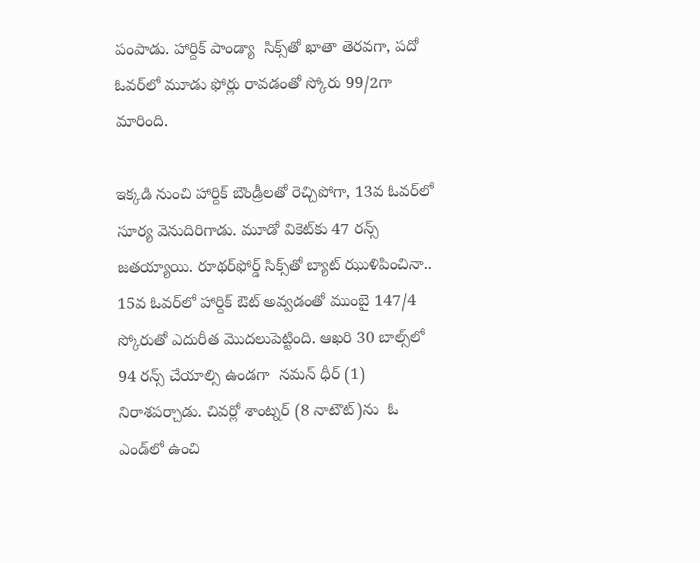పంపాడు. హార్దిక్‌‌‌‌‌‌‌‌ పాండ్యా  సిక్స్‌‌‌‌‌‌‌‌తో ఖాతా తెరవగా, పదో ఓవర్‌‌‌‌‌‌‌‌లో మూడు ఫోర్లు రావడంతో స్కోరు 99/2గా మారింది.

ఇక్కడి నుంచి హార్దిక్‌‌‌‌‌‌‌‌ బౌండ్రీలతో రెచ్చిపోగా, 13వ ఓవర్‌‌‌‌‌‌‌‌లో సూర్య వెనుదిరిగాడు. మూడో వికెట్‌‌‌‌‌‌‌‌కు 47 రన్స్‌‌‌‌‌‌‌‌ జతయ్యాయి. రూథర్‌‌‌‌‌‌‌‌ఫోర్డ్‌‌‌‌‌‌‌‌ సిక్స్‌‌‌‌‌‌‌‌తో బ్యాట్‌‌‌‌‌‌‌‌ ఝుళిపించినా.. 15వ ఓవర్‌‌‌‌‌‌‌‌లో హార్దిక్‌‌‌‌‌‌‌‌ ఔట్‌‌‌‌‌‌‌‌ అవ్వడంతో ముంబై 147/4 స్కోరుతో ఎదురీత మొదలుపెట్టింది. ఆఖరి 30 బాల్స్‌‌‌‌‌‌‌‌లో 94 రన్స్‌‌‌‌‌‌‌‌ చేయాల్సి ఉండగా  నమన్‌‌‌‌‌‌‌‌ ధీర్‌‌‌‌‌‌‌‌ (1) నిరాశపర్చాడు. చివర్లో శాంట్నర్ (8 నాటౌట్‌‌)ను  ఓ ఎండ్‌‌లో ఉంచి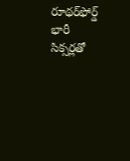రూథర్‌‌‌‌‌‌‌‌ఫోర్డ్‌‌‌‌‌‌‌‌  భారీ సిక్సర్లతో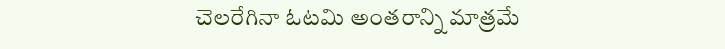చెలరేగినా ఓటమి అంతరాన్ని మాత్రమే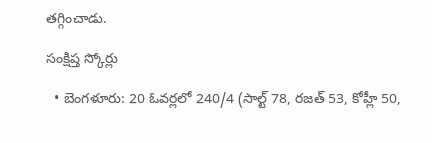తగ్గించాడు.

సంక్షిప్త స్కోర్లు

  • బెంగళూరు: 20 ఓవర్లలో 240/4 (సాల్ట్‌‌‌‌‌‌‌‌ 78, రజత్‌‌‌‌‌‌‌‌ 53, కోహ్లీ 50,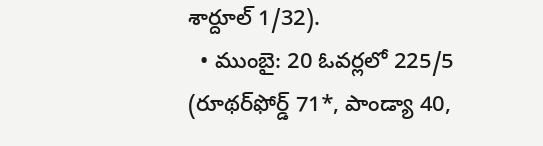శార్దూల్‌‌‌‌‌‌‌‌ 1/32).
  • ముంబై: 20 ఓవర్లలో 225/5 (రూథర్‌‌‌‌‌‌‌‌ఫోర్డ్‌‌‌‌‌‌‌‌ 71*, పాండ్యా 40,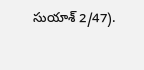సుయాశ్‌‌ 2/47).